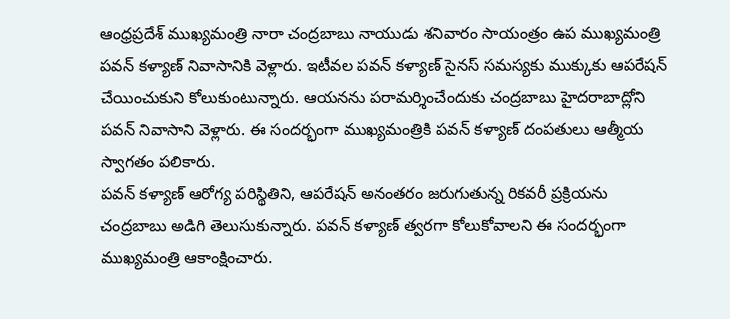ఆంధ్రప్రదేశ్ ముఖ్యమంత్రి నారా చంద్రబాబు నాయుడు శనివారం సాయంత్రం ఉప ముఖ్యమంత్రి పవన్ కళ్యాణ్ నివాసానికి వెళ్లారు. ఇటీవల పవన్ కళ్యాణ్ సైనస్ సమస్యకు ముక్కుకు ఆపరేషన్ చేయించుకుని కోలుకుంటున్నారు. ఆయనను పరామర్శించేందుకు చంద్రబాబు హైదరాబాద్లోని పవన్ నివాసాని వెళ్లారు. ఈ సందర్భంగా ముఖ్యమంత్రికి పవన్ కళ్యాణ్ దంపతులు ఆత్మీయ స్వాగతం పలికారు.
పవన్ కళ్యాణ్ ఆరోగ్య పరిస్థితిని, ఆపరేషన్ అనంతరం జరుగుతున్న రికవరీ ప్రక్రియను చంద్రబాబు అడిగి తెలుసుకున్నారు. పవన్ కళ్యాణ్ త్వరగా కోలుకోవాలని ఈ సందర్భంగా ముఖ్యమంత్రి ఆకాంక్షించారు.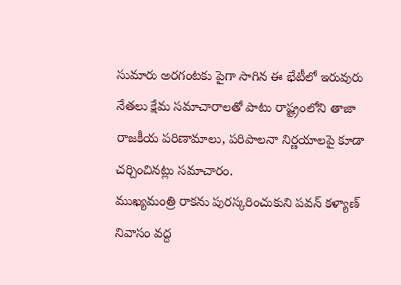సుమారు అరగంటకు పైగా సాగిన ఈ భేటీలో ఇరువురు నేతలు క్షేమ సమాచారాలతో పాటు రాష్ట్రంలోని తాజా రాజకీయ పరిణామాలు, పరిపాలనా నిర్ణయాలపై కూడా చర్చించినట్లు సమాచారం.
ముఖ్యమంత్రి రాకను పురస్కరించుకుని పవన్ కళ్యాణ్ నివాసం వద్ద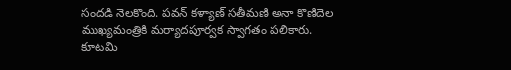సందడి నెలకొంది. పవన్ కళ్యాణ్ సతీమణి అనా కొణిదెల ముఖ్యమంత్రికి మర్యాదపూర్వక స్వాగతం పలికారు. కూటమి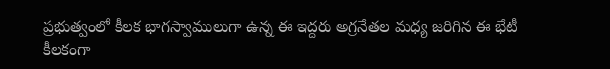ప్రభుత్వంలో కీలక భాగస్వాములుగా ఉన్న ఈ ఇద్దరు అగ్రనేతల మధ్య జరిగిన ఈ భేటీ కీలకంగా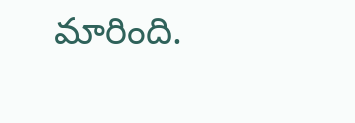మారింది.